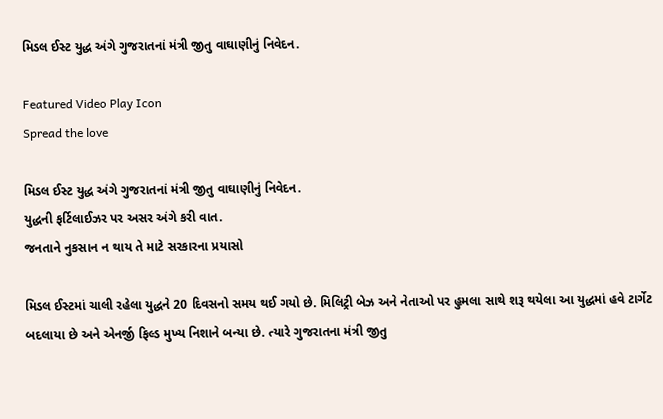મિડલ ઈસ્ટ યુદ્ધ અંગે ગુજરાતનાં મંત્રી જીતુ વાઘાણીનું નિવેદન.

Featured Video Play Icon
Spread the love

મિડલ ઈસ્ટ યુદ્ધ અંગે ગુજરાતનાં મંત્રી જીતુ વાઘાણીનું નિવેદન.
યુદ્ધની ફર્ટિલાઈઝર પર અસર અંગે કરી વાત.
જનતાને નુકસાન ન થાય તે માટે સરકારના પ્રયાસો

મિડલ ઈસ્ટમાં ચાલી રહેલા યુદ્ધને 20 દિવસનો સમય થઈ ગયો છે. મિલિટ્રી બેઝ અને નેતાઓ પર હુમલા સાથે શરૂ થયેલા આ યુદ્ધમાં હવે ટાર્ગેટ બદલાયા છે અને એનર્જી ફિલ્ડ મુખ્ય નિશાને બન્યા છે. ત્યારે ગુજરાતના મંત્રી જીતુ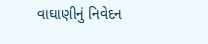વાઘાણીનું નિવેદન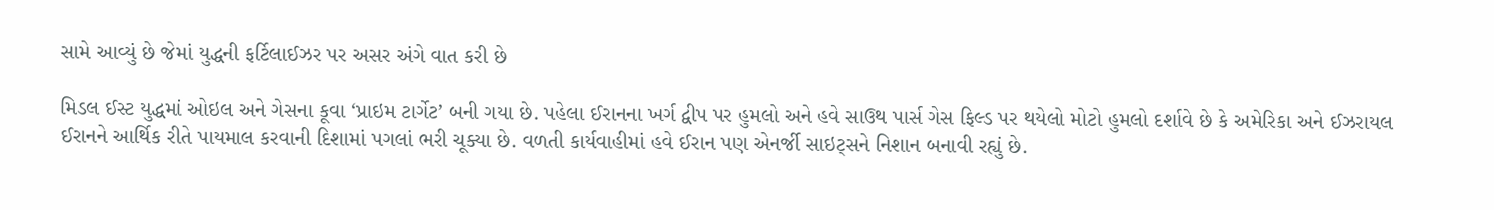સામે આવ્યું છે જેમાં યુદ્ધની ફર્ટિલાઈઝર પર અસર અંગે વાત કરી છે

મિડલ ઈસ્ટ યુદ્ધમાં ઓઇલ અને ગેસના કૂવા ‘પ્રાઇમ ટાર્ગેટ’ બની ગયા છે. પહેલા ઈરાનના ખર્ગ દ્વીપ પર હુમલો અને હવે સાઉથ પાર્સ ગેસ ફિલ્ડ પર થયેલો મોટો હુમલો દર્શાવે છે કે અમેરિકા અને ઈઝરાયલ ઈરાનને આર્થિક રીતે પાયમાલ કરવાની દિશામાં પગલાં ભરી ચૂક્યા છે. વળતી કાર્યવાહીમાં હવે ઈરાન પણ એનર્જી સાઇટ્સને નિશાન બનાવી રહ્યું છે.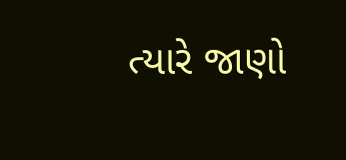ત્યારે જાણો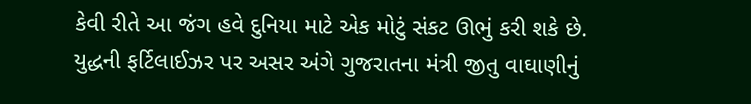કેવી રીતે આ જંગ હવે દુનિયા માટે એક મોટું સંકટ ઊભું કરી શકે છે. યુદ્ધની ફર્ટિલાઈઝર પર અસર અંગે ગુજરાતના મંત્રી જીતુ વાઘાણીનું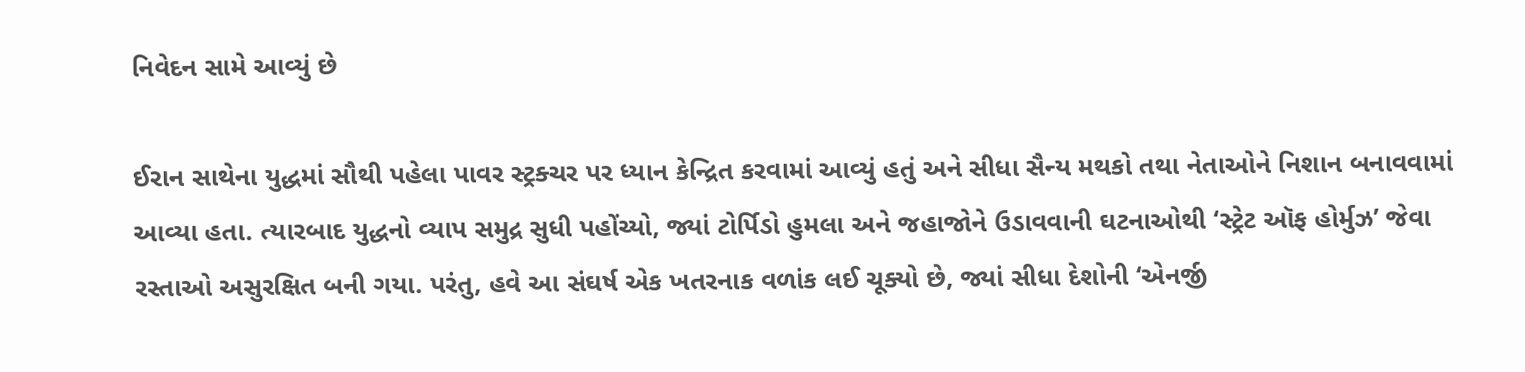નિવેદન સામે આવ્યું છે

ઈરાન સાથેના યુદ્ધમાં સૌથી પહેલા પાવર સ્ટ્રક્ચર પર ધ્યાન કેન્દ્રિત કરવામાં આવ્યું હતું અને સીધા સૈન્ય મથકો તથા નેતાઓને નિશાન બનાવવામાં આવ્યા હતા. ત્યારબાદ યુદ્ધનો વ્યાપ સમુદ્ર સુધી પહોંચ્યો, જ્યાં ટોર્પિડો હુમલા અને જહાજોને ઉડાવવાની ઘટનાઓથી ‘સ્ટ્રેટ ઑફ હોર્મુઝ’ જેવા રસ્તાઓ અસુરક્ષિત બની ગયા. પરંતુ, હવે આ સંઘર્ષ એક ખતરનાક વળાંક લઈ ચૂક્યો છે, જ્યાં સીધા દેશોની ‘એનર્જી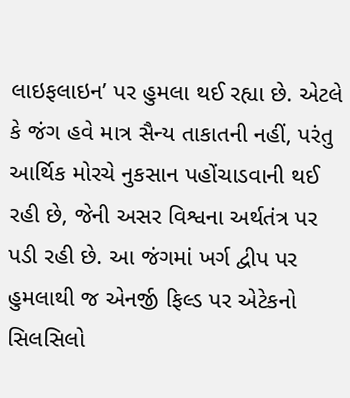લાઇફલાઇન’ પર હુમલા થઈ રહ્યા છે. એટલે કે જંગ હવે માત્ર સૈન્ય તાકાતની નહીં, પરંતુ આર્થિક મોરચે નુકસાન પહોંચાડવાની થઈ રહી છે, જેની અસર વિશ્વના અર્થતંત્ર પર પડી રહી છે. આ જંગમાં ખર્ગ દ્વીપ પર હુમલાથી જ એનર્જી ફિલ્ડ પર એટેકનો સિલસિલો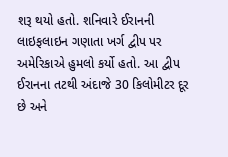શરૂ થયો હતો. શનિવારે ઈરાનની લાઇફલાઇન ગણાતા ખર્ગ દ્વીપ પર અમેરિકાએ હુમલો કર્યો હતો. આ દ્વીપ ઈરાનના તટથી અંદાજે 30 કિલોમીટર દૂર છે અને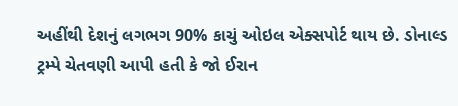અહીંથી દેશનું લગભગ 90% કાચું ઓઇલ એક્સપોર્ટ થાય છે. ડોનાલ્ડ ટ્રમ્પે ચેતવણી આપી હતી કે જો ઈરાન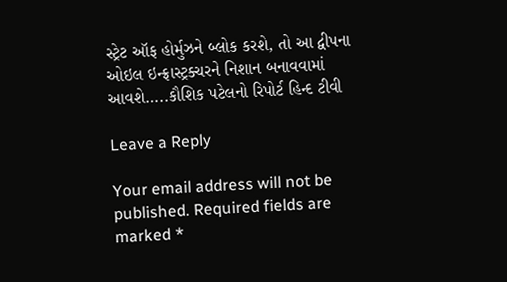સ્ટ્રેટ ઑફ હોર્મુઝને બ્લોક કરશે, તો આ દ્વીપના ઓઇલ ઇન્ફ્રાસ્ટ્રક્ચરને નિશાન બનાવવામાં આવશે…..કૌશિક પટેલનો રિપોર્ટ હિન્દ ટીવી

Leave a Reply

Your email address will not be published. Required fields are marked *